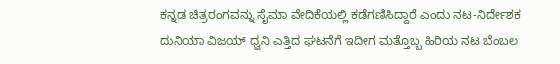ಕನ್ನಡ ಚಿತ್ರರಂಗವನ್ನು ಸೈಮಾ ವೇದಿಕೆಯಲ್ಲಿ ಕಡೆಗಣಿಸಿದ್ದಾರೆ ಎಂದು ನಟ-ನಿರ್ದೇಶಕ ದುನಿಯಾ ವಿಜಯ್ ಧ್ವನಿ ಎತ್ತಿದ ಘಟನೆಗೆ ಇದೀಗ ಮತ್ತೊಬ್ಬ ಹಿರಿಯ ನಟ ಬೆಂಬಲ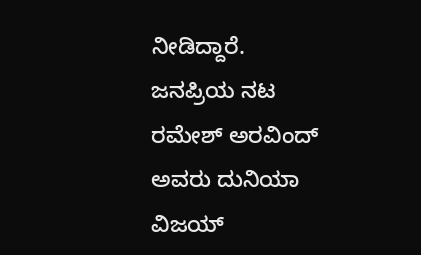ನೀಡಿದ್ದಾರೆ.
ಜನಪ್ರಿಯ ನಟ ರಮೇಶ್ ಅರವಿಂದ್ ಅವರು ದುನಿಯಾ ವಿಜಯ್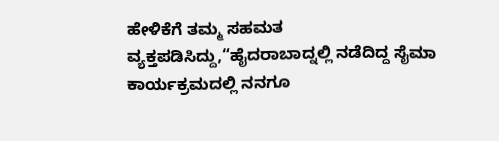ಹೇಳಿಕೆಗೆ ತಮ್ಮ ಸಹಮತ ವ್ಯಕ್ತಪಡಿಸಿದ್ದು,“ಹೈದರಾಬಾದ್ನಲ್ಲಿ ನಡೆದಿದ್ದ ಸೈಮಾ ಕಾರ್ಯಕ್ರಮದಲ್ಲಿ ನನಗೂ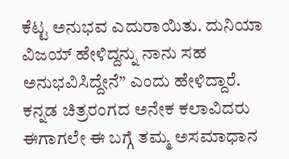ಕೆಟ್ಟ ಅನುಭವ ಎದುರಾಯಿತು. ದುನಿಯಾ ವಿಜಯ್ ಹೇಳಿದ್ದನ್ನು ನಾನು ಸಹ ಅನುಭವಿಸಿದ್ದೇನೆ” ಎಂದು ಹೇಳಿದ್ದಾರೆ.
ಕನ್ನಡ ಚಿತ್ರರಂಗದ ಅನೇಕ ಕಲಾವಿದರು ಈಗಾಗಲೇ ಈ ಬಗ್ಗೆ ತಮ್ಮ ಅಸಮಾಧಾನ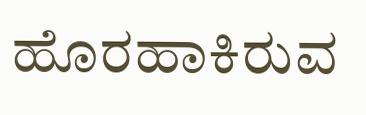ಹೊರಹಾಕಿರುವ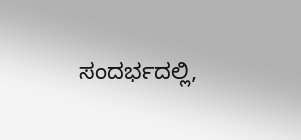ಸಂದರ್ಭದಲ್ಲಿ,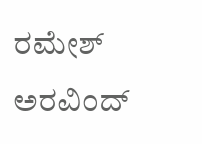ರಮೇಶ್ ಅರವಿಂದ್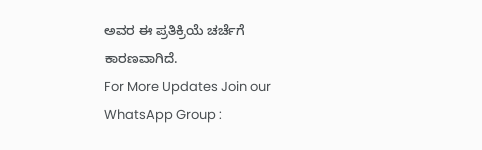ಅವರ ಈ ಪ್ರತಿಕ್ರಿಯೆ ಚರ್ಚೆಗೆ ಕಾರಣವಾಗಿದೆ.
For More Updates Join our WhatsApp Group :